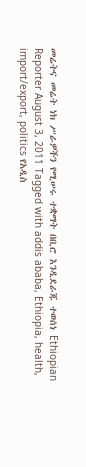መሬትና መሬት ነክ ሥራዎችን የሚሠሩ ተቋማት በቢሮ እንዲደራጁ ተወሰነ Ethiopian Reporter August 3, 2011 Tagged with addis ababa, Ethiopia, health, import/export, politics የአዲስ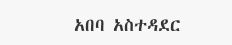አበባ አስተዳደር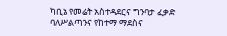ካቢኔ የመሬት አስተዳደርና ግንባታ ፈቃድ ባለሥልጣንና የከተማ ማደስና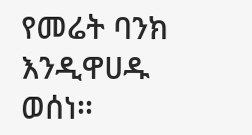የመሬት ባንክ እንዲዋሀዱ ወሰነ፡፡